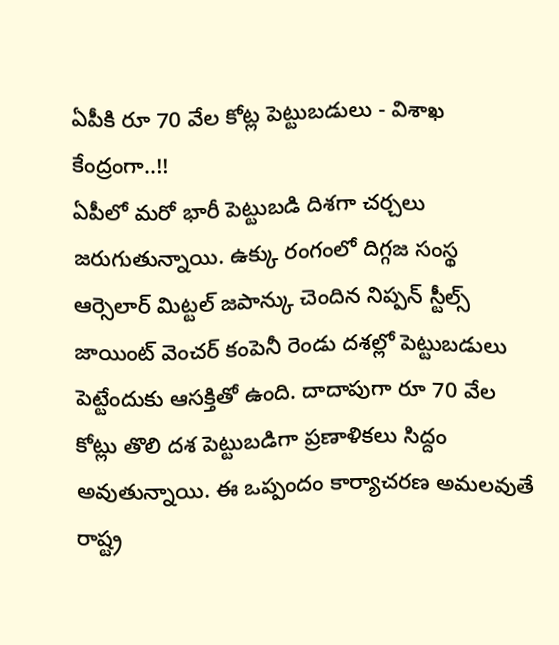ఏపీకి రూ 70 వేల కోట్ల పెట్టుబడులు - విశాఖ కేంద్రంగా..!!
ఏపీలో మరో భారీ పెట్టుబడి దిశగా చర్చలు జరుగుతున్నాయి. ఉక్కు రంగంలో దిగ్గజ సంస్థ ఆర్సెలార్ మిట్టల్ జపాన్కు చెందిన నిప్పన్ స్టీల్స్ జాయింట్ వెంచర్ కంపెనీ రెండు దశల్లో పెట్టుబడులు పెట్టేందుకు ఆసక్తితో ఉంది. దాదాపుగా రూ 70 వేల కోట్లు తొలి దశ పెట్టుబడిగా ప్రణాళికలు సిద్దం అవుతున్నాయి. ఈ ఒప్పందం కార్యాచరణ అమలవుతే రాష్ట్ర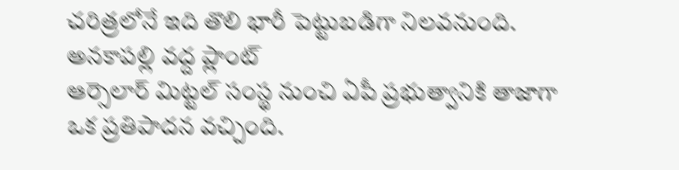చరిత్రలోనే ఇది తొలి భారీ పెట్టుబడిగా నిలవనుంది.
అనకాపల్లి వద్ద ప్లాంట్
ఆర్సెలార్ మిట్టల్ సంస్థ నుంచి ఏపీ ప్రభుత్వానికి తాజాగా ఒక ప్రతిపాదన వచ్చింది.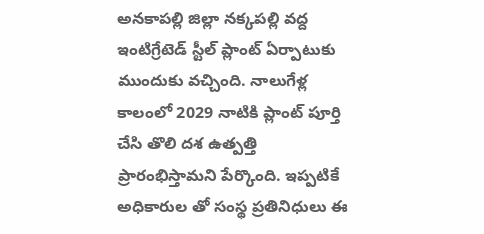అనకాపల్లి జిల్లా నక్కపల్లి వద్ద ఇంటిగ్రేటెడ్ స్టీల్ ప్లాంట్ ఏర్పాటుకు ముందుకు వచ్చింది. నాలుగేళ్ల కాలంలో 2029 నాటికి ప్లాంట్ పూర్తి చేసి తొలి దశ ఉత్పత్తి ప్రారంభిస్తామని పేర్కొంది. ఇప్పటికే అధికారుల తో సంస్థ ప్రతినిధులు ఈ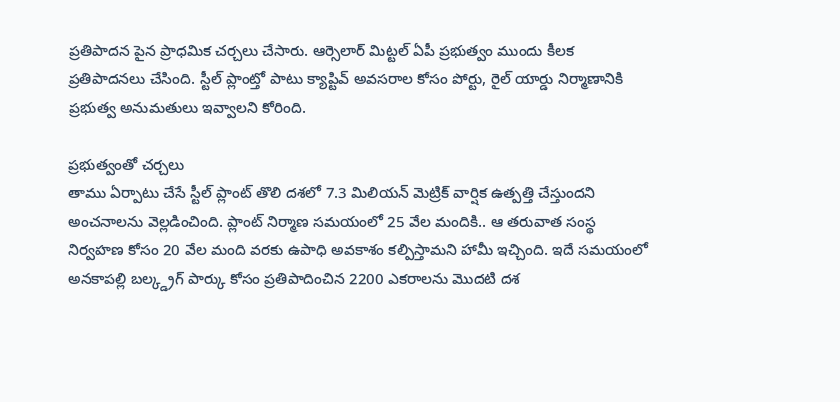ప్రతిపాదన పైన ప్రాధమిక చర్చలు చేసారు. ఆర్సెలార్ మిట్టల్ ఏపీ ప్రభుత్వం ముందు కీలక ప్రతిపాదనలు చేసింది. స్టీల్ ప్లాంట్తో పాటు క్యాప్టివ్ అవసరాల కోసం పోర్టు, రైల్ యార్డు నిర్మాణానికి ప్రభుత్వ అనుమతులు ఇవ్వాలని కోరింది.

ప్రభుత్వంతో చర్చలు
తాము ఏర్పాటు చేసే స్టీల్ ప్లాంట్ తొలి దశలో 7.3 మిలియన్ మెట్రిక్ వార్షిక ఉత్పత్తి చేస్తుందని అంచనాలను వెల్లడించింది. ప్లాంట్ నిర్మాణ సమయంలో 25 వేల మందికి.. ఆ తరువాత సంస్థ నిర్వహణ కోసం 20 వేల మంది వరకు ఉపాధి అవకాశం కల్పిస్తామని హామీ ఇచ్చింది. ఇదే సమయంలో అనకాపల్లి బల్క్డ్రగ్ పార్కు కోసం ప్రతిపాదించిన 2200 ఎకరాలను మొదటి దశ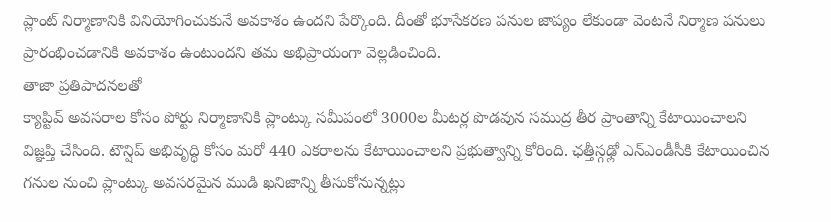ప్లాంట్ నిర్మాణానికి వినియోగించుకునే అవకాశం ఉందని పేర్కొంది. దీంతో భూసేకరణ పనుల జాప్యం లేకుండా వెంటనే నిర్మాణ పనులు ప్రారంభించడానికి అవకాశం ఉంటుందని తమ అభిప్రాయంగా వెల్లడించింది.
తాజా ప్రతిపాదనలతో
క్యాప్టివ్ అవసరాల కోసం పోర్టు నిర్మాణానికి ప్లాంట్కు సమీపంలో 3000ల మీటర్ల పొడవున సముద్ర తీర ప్రాంతాన్ని కేటాయించాలని విజ్ఞప్తి చేసింది. టౌన్షిప్ అభివృద్ధి కోసం మరో 440 ఎకరాలను కేటాయించాలని ప్రభుత్వాన్ని కోరింది. ఛత్తీస్గఢ్లో ఎన్ఎండీసీకి కేటాయించిన గనుల నుంచి ప్లాంట్కు అవసరమైన ముడి ఖనిజాన్ని తీసుకోనున్నట్లు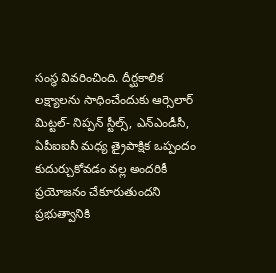సంస్థ వివరించింది. దీర్ఘకాలిక లక్ష్యాలను సాధించేందుకు ఆర్సెలార్ మిట్టల్- నిప్పన్ స్టీల్స్, ఎన్ఎండీసీ, ఏపీఐఐసీ మధ్య త్రైపాక్షిక ఒప్పందం కుదుర్చుకోవడం వల్ల అందరికీ ప్రయోజనం చేకూరుతుందని ప్రభుత్వానికి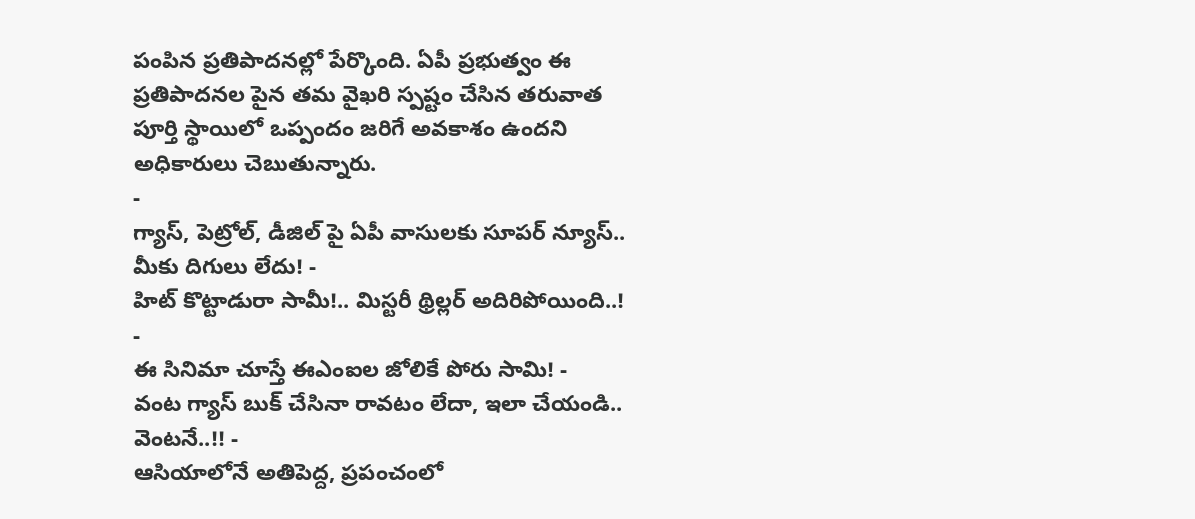పంపిన ప్రతిపాదనల్లో పేర్కొంది. ఏపీ ప్రభుత్వం ఈ ప్రతిపాదనల పైన తమ వైఖరి స్పష్టం చేసిన తరువాత పూర్తి స్థాయిలో ఒప్పందం జరిగే అవకాశం ఉందని అధికారులు చెబుతున్నారు.
-
గ్యాస్, పెట్రోల్, డీజిల్ పై ఏపీ వాసులకు సూపర్ న్యూస్.. మీకు దిగులు లేదు! -
హిట్ కొట్టాడురా సామీ!.. మిస్టరీ థ్రిల్లర్ అదిరిపోయింది..! -
ఈ సినిమా చూస్తే ఈఎంఐల జోలికే పోరు సామి! -
వంట గ్యాస్ బుక్ చేసినా రావటం లేదా, ఇలా చేయండి.. వెంటనే..!! -
ఆసియాలోనే అతిపెద్ద, ప్రపంచంలో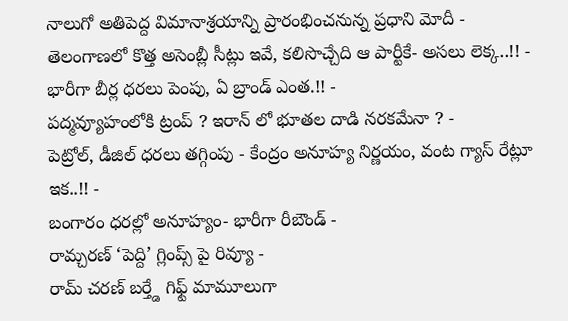నాలుగో అతిపెద్ద విమానాశ్రయాన్ని ప్రారంభించనున్న ప్రధాని మోదీ -
తెలంగాణలో కొత్త అసెంబ్లీ సీట్లు ఇవే, కలిసొచ్చేది ఆ పార్టీకే- అసలు లెక్క..!! -
భారీగా బీర్ల ధరలు పెంపు, ఏ బ్రాండ్ ఎంత.!! -
పద్మవ్యూహంలోకి ట్రంప్ ? ఇరాన్ లో భూతల దాడి నరకమేనా ? -
పెట్రోల్, డీజిల్ ధరలు తగ్గింపు - కేంద్రం అనూహ్య నిర్ణయం, వంట గ్యాస్ రేట్లూ ఇక..!! -
బంగారం ధరల్లో అనూహ్యం- భారీగా రీబౌండ్ -
రామ్చరణ్ ‘పెద్ది’ గ్లింప్స్ పై రివ్యూ -
రామ్ చరణ్ బర్త్డే గిఫ్ట్ మామూలుగా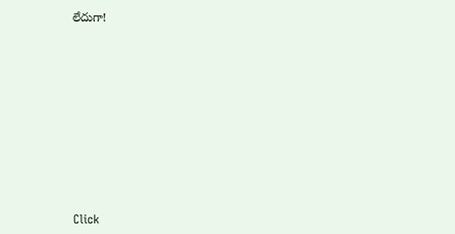లేదుగా!












Click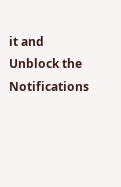it and Unblock the Notifications